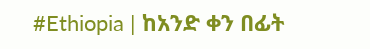#Ethiopia | ከአንድ ቀን በፊት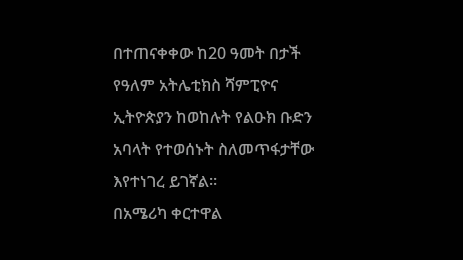በተጠናቀቀው ከ20 ዓመት በታች የዓለም አትሌቲክስ ሻምፒዮና ኢትዮጵያን ከወከሉት የልዑክ ቡድን አባላት የተወሰኑት ስለመጥፋታቸው እየተነገረ ይገኛል።
በአሜሪካ ቀርተዋል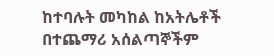ከተባሉት መካከል ከአትሌቶች በተጨማሪ አሰልጣኞችም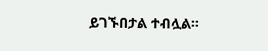ይገኙበታል ተብሏል።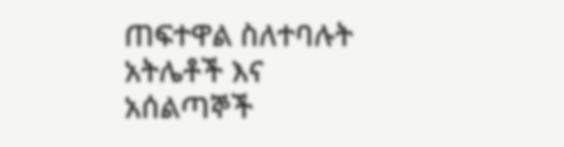ጠፍተዋል ስለተባሉት አትሌቶች እና አሰልጣኞች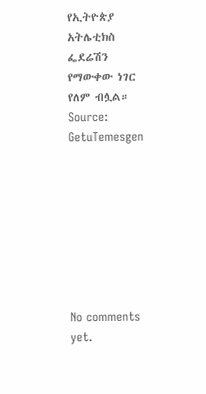የኢትዮጵያ አትሌቲክስ ፌደሬሽን የማውቀው ነገር የለም ብሏል።
Source: GetuTemesgen








No comments yet.